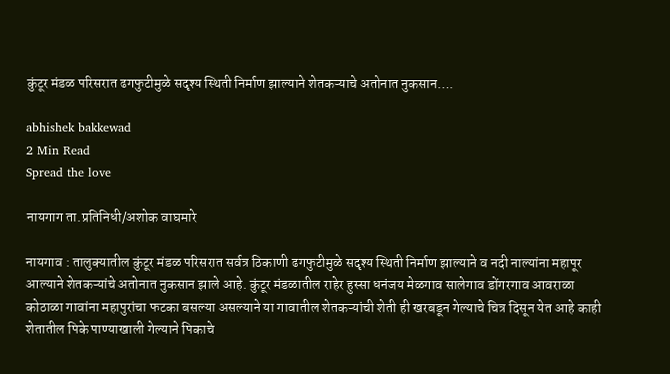कुंटूर मंडळ परिसरात ढगफुटीमुळे सदृश्य स्थिती निर्माण झाल्याने शेतकऱ्याचे अतोनात नुकसान….

abhishek bakkewad
2 Min Read
Spread the love

नायगाग ता.प्रतिनिधी/अशोक वाघमारे

नायगाव : तालुक्यातील कुंटूर मंडळ परिसरात सर्वत्र ठिकाणी ढगफुटीमुळे सदृश्य स्थिती निर्माण झाल्याने व नदी नाल्यांना महापूर आल्याने शेतकऱ्यांचे अतोनात नुकसान झाले आहे. कुंटूर मंडळातील राहेर हुस्सा धनंजय मेळगाव सालेगाव डोंगरगाव आवराळा कोठाळा गावांना महापुरांचा फटका बसल्या असल्याने या गावातील शेतकऱ्यांची शेती ही खरबडून गेल्याचे चित्र दिसून येत आहे काही शेतातील पिके पाण्याखाली गेल्याने पिकाचे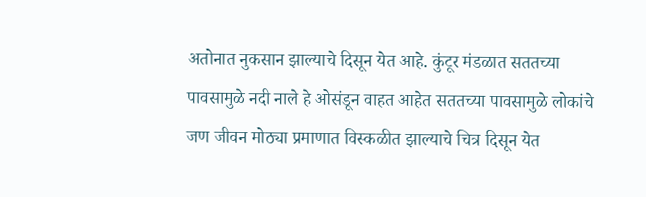अतोनात नुकसान झाल्याचे दिसून येत आहे. कुंटूर मंडळात सततच्या पावसामुळे नदी नाले हे ओसंडून वाहत आहेत सततच्या पावसामुळे लोकांचे जण जीवन मोठ्या प्रमाणात विस्कळीत झाल्याचे चित्र दिसून येत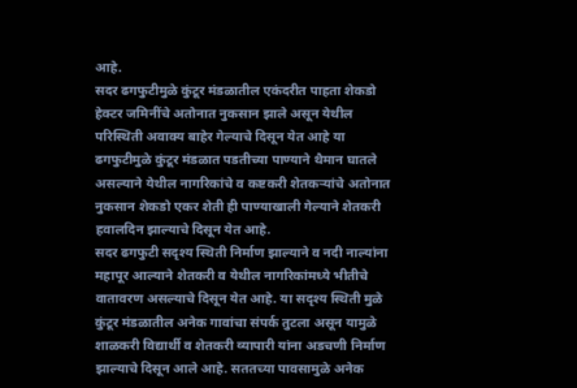आहे.
सदर ढगफुटीमुळे कुंटूर मंडळातील एकंदरीत पाहता शेकडो हेक्टर जमिनींचे अतोनात नुकसान झाले असून येथील परिस्थिती अवाक्य बाहेर गेल्याचे दिसून येत आहे या ढगफुटीमुळे कुंटूर मंडळात पडतीच्या पाण्याने थैमान घातले असल्याने येथील नागरिकांचे व कष्टकरी शेतकऱ्यांचे अतोनात नुकसान शेकडो एकर शेती ही पाण्याखाली गेल्याने शेतकरी हवालदिन झाल्याचे दिसून येत आहे.
सदर ढगफुटी सदृश्य स्थिती निर्माण झाल्याने व नदी नाल्यांना महापूर आल्याने शेतकरी व येथील नागरिकांमध्ये भीतीचे वातावरण असल्याचे दिसून येत आहे. या सदृश्य स्थिती मुळे कुंटूर मंडळातील अनेक गावांचा संपर्क तुटला असून यामुळे शाळकरी विद्यार्थी व शेतकरी व्यापारी यांना अडचणी निर्माण झाल्याचे दिसून आले आहे. सततच्या पावसामुळे अनेक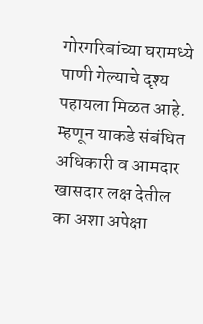गोरगरिबांच्या घरामध्ये पाणी गेल्याचे दृश्य पहायला मिळत आहे. म्हणून याकडे संबंधित अधिकारी व आमदार खासदार लक्ष देतील का अशा अपेक्षा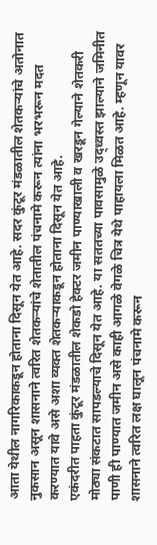आता येथील नागरिकाकडून होताना दिसून येत आहे. सदर कुंटूर मंडळातील शेतकऱ्यांचे अतोनात नुकसान असून शासनाने त्वरित शेतकऱ्यांचे शेतातील पंचनामे करून त्यांना भरभरून मदत करण्यात यावे असे अशा व्यक्त शेतकऱ्याकडून होताना दिसून येत आहे.
एकंदरीत पाहता कुंटूर मंडळातील शेकडो हेक्टर जमीन पाण्याखाली व खरडून गेल्याने शेतकरी मोठ्या संकटात सापडल्याचे दिसून येत आहे. या सततच्या पावसामुळे उद्ध्वस्त झाल्याने जमिनीत पाणी ही पाण्यात जमीन असे काही आगळे वेगळे चित्र येथे पाहायला मिळत आहे. म्हणून यावर शासनाने त्वरित लक्ष घालून पंचनामे करून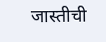जास्तीची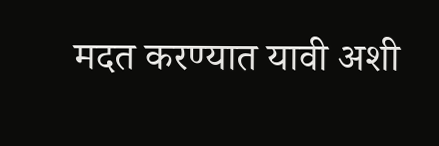मदत करण्यात यावी अशी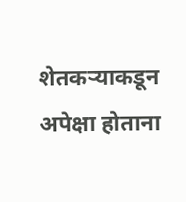शेतकऱ्याकडून अपेक्षा होताना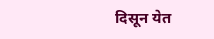दिसून येत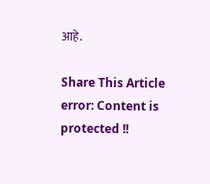आहे.

Share This Article
error: Content is protected !!